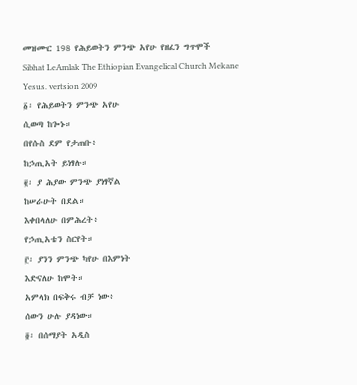መዝሙር 198 የሕይወትን ምንጭ አየሁ የዘፈን ግጥሞች
Sibhat LeAmlak The Ethiopian Evangelical Church Mekane Yesus. vertsion 2009
፩፡ የሕይወትን ምንጭ አየሁ
ሲወጣ ከጐኑ።
በየሱስ ደም የታጠቡ፥
ከኃጢአት ይነፃሉ።
፪፡ ያ ሕያው ምንጭ ያነፃኛል
ከሠራሁት በደል።
እቀበላለሁ በምሕረት፥
የኃጢአቴን ስርየት።
፫፡ ያንን ምንጭ ካየሁ በእምነት
እድናለሁ ከሞት።
አምላክ በፍቅሩ ብቻ ነው፥
ሰውን ሁሉ ያዳነው።
፬፡ በሰማያት አዲስ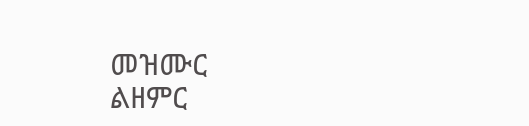መዝሙር
ልዘምር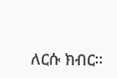ለርሱ ክብር።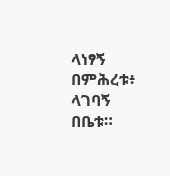ላነፃኝ በምሕረቱ፥
ላገባኝ በቤቱ።